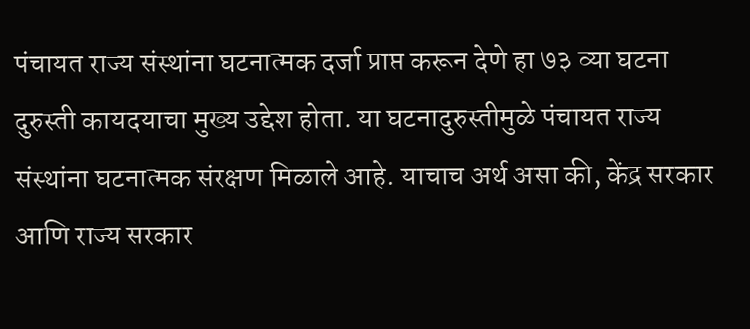पंचायत राज्य संस्थांना घटनात्मक दर्जा प्राप्त करून देणे हा ७३ व्या घटना दुरुस्ती कायदयाचा मुख्य उद्देश होता. या घटनादुरुस्तीमुळे पंचायत राज्य संस्थांना घटनात्मक संरक्षण मिळाले आहे. याचाच अर्थ असा की, केंद्र सरकार आणि राज्य सरकार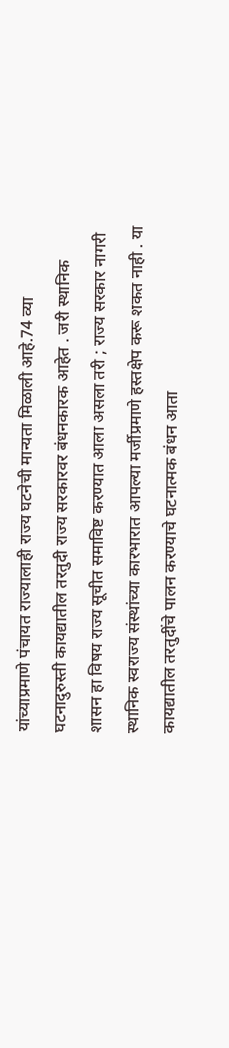यांच्याप्रमाणे पंचायत राज्यालाही राज्य घटनेची मान्यता मिळाली आहे.74 व्या घटनादुरुस्ती कायद्यातील तरतुदी राज्य सरकारवर बंधनकारक आहेत . जरी स्थानिक शासन हा विषय राज्य सूचीत समाविष्ट करण्यात आला असला तरी ; राज्य सरकार नागरी स्थानिक स्वराज्य संस्थांच्या कारभारात आपल्या मर्जीप्रमाणे हस्तक्षेप करू शकत नाही . या कायद्यातील तरतुदींचे पालन करण्याचे घटनात्मक बंधन आता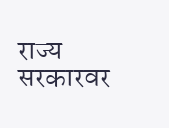राज्य सरकारवर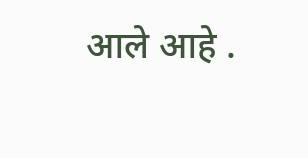आले आहे .